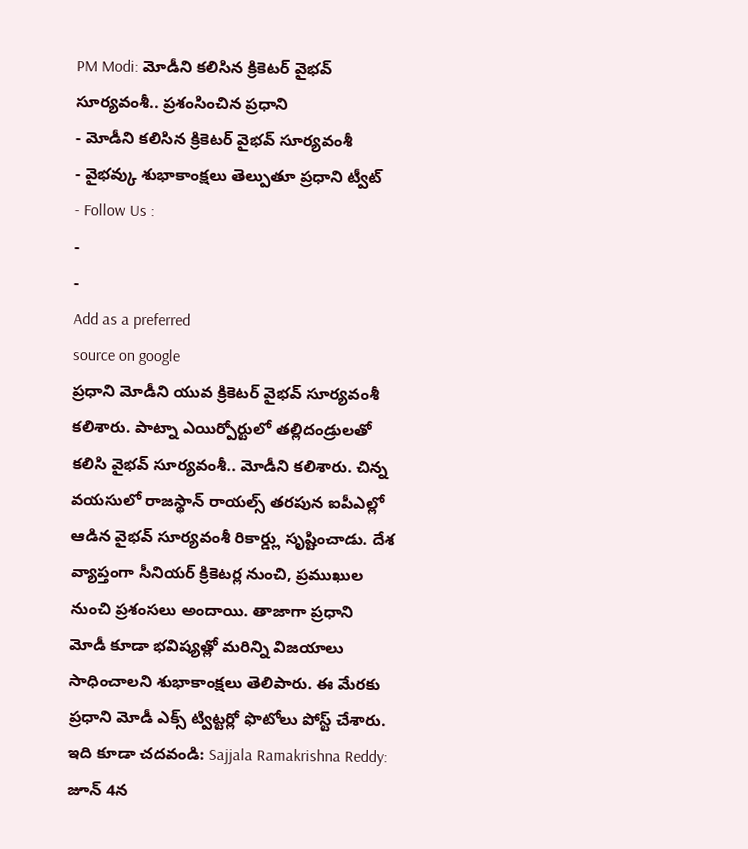PM Modi: మోడీని కలిసిన క్రికెటర్ వైభవ్ సూర్యవంశీ.. ప్రశంసించిన ప్రధాని
- మోడీని కలిసిన క్రికెటర్ వైభవ్ సూర్యవంశీ
- వైభవ్కు శుభాకాంక్షలు తెల్పుతూ ప్రధాని ట్వీట్
- Follow Us :
-
-
Add as a preferred
source on google
ప్రధాని మోడీని యువ క్రికెటర్ వైభవ్ సూర్యవంశీ కలిశారు. పాట్నా ఎయిర్పోర్టులో తల్లిదండ్రులతో కలిసి వైభవ్ సూర్యవంశీ.. మోడీని కలిశారు. చిన్న వయసులో రాజస్థాన్ రాయల్స్ తరపున ఐపీఎల్లో ఆడిన వైభవ్ సూర్యవంశీ రికార్డ్లు సృష్టించాడు. దేశ వ్యాప్తంగా సీనియర్ క్రికెటర్ల నుంచి, ప్రముఖుల నుంచి ప్రశంసలు అందాయి. తాజాగా ప్రధాని మోడీ కూడా భవిష్యత్లో మరిన్ని విజయాలు సాధించాలని శుభాకాంక్షలు తెలిపారు. ఈ మేరకు ప్రధాని మోడీ ఎక్స్ ట్విట్టర్లో ఫొటోలు పోస్ట్ చేశారు.
ఇది కూడా చదవండి: Sajjala Ramakrishna Reddy: జూన్ 4న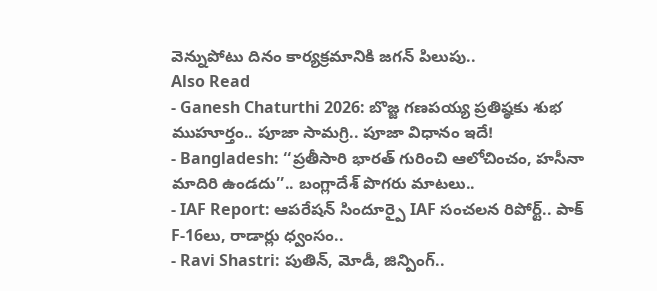వెన్నుపోటు దినం కార్యక్రమానికి జగన్ పిలుపు..
Also Read
- Ganesh Chaturthi 2026: బొజ్జ గణపయ్య ప్రతిష్ఠకు శుభ ముహూర్తం.. పూజా సామగ్రి.. పూజా విధానం ఇదే!
- Bangladesh: ‘‘ప్రతీసారి భారత్ గురించి ఆలోచించం, హసీనా మాదిరి ఉండదు’’.. బంగ్లాదేశ్ పొగరు మాటలు..
- IAF Report: ఆపరేషన్ సిందూర్పై IAF సంచలన రిపోర్ట్.. పాక్ F-16లు, రాడార్లు ధ్వంసం..
- Ravi Shastri: పుతిన్, మోడీ, జిన్పింగ్..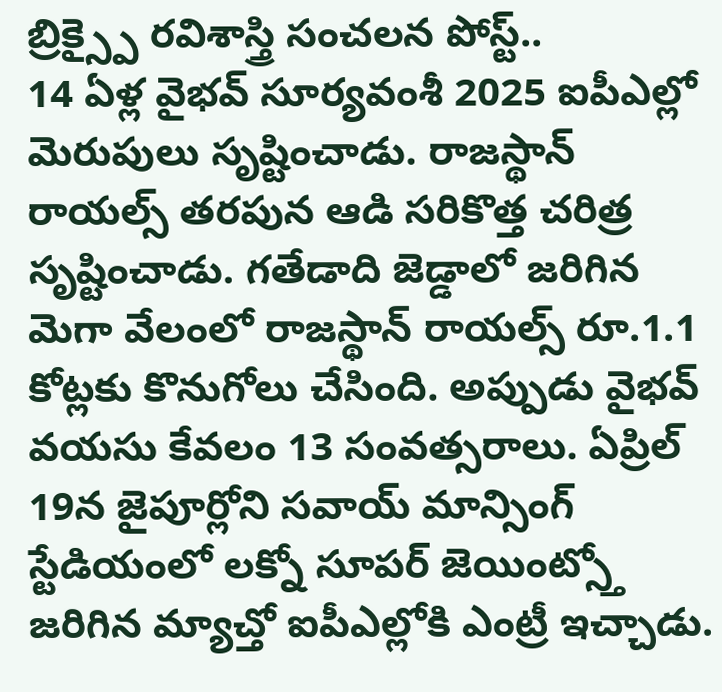బ్రిక్స్పై రవిశాస్త్రి సంచలన పోస్ట్..
14 ఏళ్ల వైభవ్ సూర్యవంశీ 2025 ఐపీఎల్లో మెరుపులు సృష్టించాడు. రాజస్థాన్ రాయల్స్ తరపున ఆడి సరికొత్త చరిత్ర సృష్టించాడు. గతేడాది జెడ్డాలో జరిగిన మెగా వేలంలో రాజస్థాన్ రాయల్స్ రూ.1.1 కోట్లకు కొనుగోలు చేసింది. అప్పుడు వైభవ్ వయసు కేవలం 13 సంవత్సరాలు. ఏప్రిల్ 19న జైపూర్లోని సవాయ్ మాన్సింగ్ స్టేడియంలో లక్నో సూపర్ జెయింట్స్తో జరిగిన మ్యాచ్తో ఐపీఎల్లోకి ఎంట్రీ ఇచ్చాడు.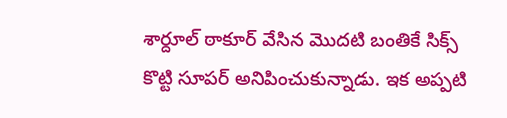శార్దూల్ ఠాకూర్ వేసిన మొదటి బంతికే సిక్స్ కొట్టి సూపర్ అనిపించుకున్నాడు. ఇక అప్పటి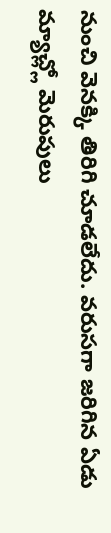నుంచి వెనక్కి తిరిగి చూడలేదు. వరుసగా జరిగిన ఏడు మ్యాచ్ల్లో మెరుపులు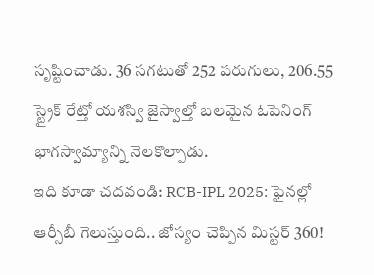సృష్టించాడు. 36 సగటుతో 252 పరుగులు, 206.55 స్ట్రైక్ రేట్తో యశస్వి జైస్వాల్తో బలమైన ఓపెనింగ్ భాగస్వామ్యాన్ని నెలకొల్పాడు.
ఇది కూడా చదవండి: RCB-IPL 2025: ఫైనల్లో ఆర్సీబీ గెలుస్తుంది.. జోస్యం చెప్పిన మిస్టర్ 360!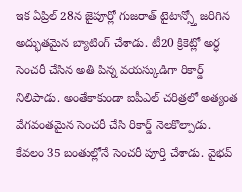ఇక ఏప్రిల్ 28న జైపూర్లో గుజరాత్ టైటాన్స్తో జరిగిన అద్భుతమైన బ్యాటింగ్ చేశాడు. టీ20 క్రికెట్లో అర్ధ సెంచరీ చేసిన అతి పిన్న వయస్కుడిగా రికార్డ్ నిలిపాడు. అంతేకాకుండా ఐపీఎల్ చరిత్రలో అత్యంత వేగవంతమైన సెంచరీ చేసి రికార్డ్ నెలకొల్పాడు. కేవలం 35 బంతుల్లోనే సెంచరీ పూర్తి చేశాడు. వైభవ్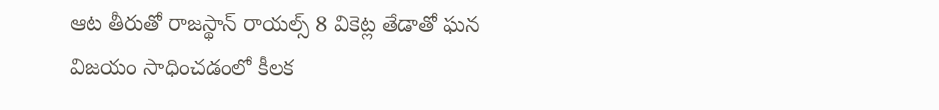ఆట తీరుతో రాజస్థాన్ రాయల్స్ 8 వికెట్ల తేడాతో ఘన విజయం సాధించడంలో కీలక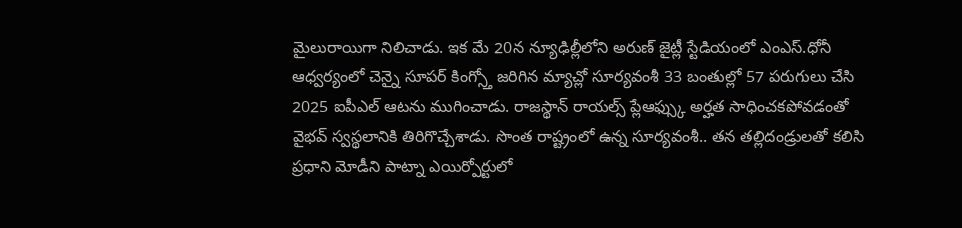మైలురాయిగా నిలిచాడు. ఇక మే 20న న్యూఢిల్లీలోని అరుణ్ జైట్లీ స్టేడియంలో ఎంఎస్.ధోనీ ఆధ్వర్యంలో చెన్నై సూపర్ కింగ్స్తో జరిగిన మ్యాచ్లో సూర్యవంశీ 33 బంతుల్లో 57 పరుగులు చేసి 2025 ఐపీఎల్ ఆటను ముగించాడు. రాజస్థాన్ రాయల్స్ ప్లేఆఫ్స్కు అర్హత సాధించకపోవడంతో వైభవ్ స్వస్థలానికి తిరిగొచ్చేశాడు. సొంత రాష్ట్రంలో ఉన్న సూర్యవంశీ.. తన తల్లిదండ్రులతో కలిసి ప్రధాని మోడీని పాట్నా ఎయిర్పోర్టులో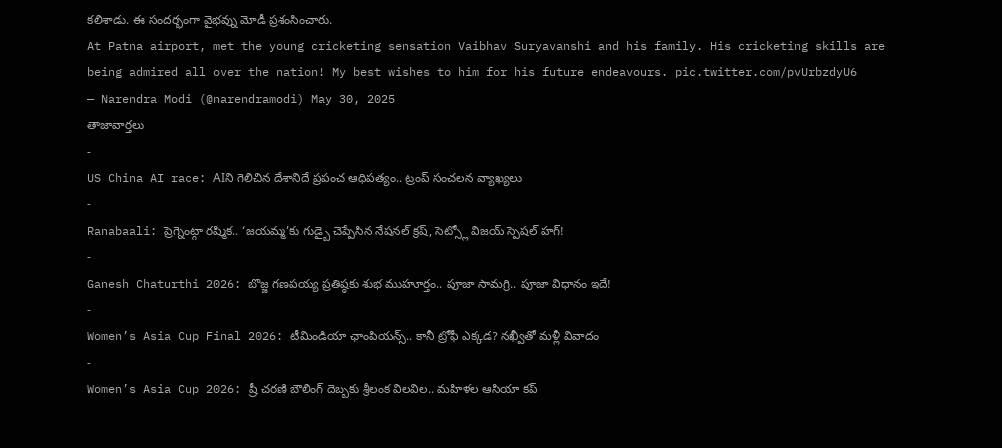కలిశాడు. ఈ సందర్భంగా వైభవ్ను మోడీ ప్రశంసించారు.
At Patna airport, met the young cricketing sensation Vaibhav Suryavanshi and his family. His cricketing skills are being admired all over the nation! My best wishes to him for his future endeavours. pic.twitter.com/pvUrbzdyU6
— Narendra Modi (@narendramodi) May 30, 2025
తాజావార్తలు
-
US China AI race: AIని గెలిచిన దేశానిదే ప్రపంచ ఆధిపత్యం.. ట్రంప్ సంచలన వ్యాఖ్యలు
-
Ranabaali: ప్రెగ్నెంట్గా రష్మిక.. ‘జయమ్మ’కు గుడ్బై చెప్పేసిన నేషనల్ క్రష్, సెట్స్లో విజయ్ స్పెషల్ హగ్!
-
Ganesh Chaturthi 2026: బొజ్జ గణపయ్య ప్రతిష్ఠకు శుభ ముహూర్తం.. పూజా సామగ్రి.. పూజా విధానం ఇదే!
-
Women’s Asia Cup Final 2026: టీమిండియా ఛాంపియన్స్.. కానీ ట్రోఫీ ఎక్కడ? నఖ్వీతో మళ్లీ వివాదం
-
Women’s Asia Cup 2026: ష్రీ చరణి బౌలింగ్ దెబ్బకు శ్రీలంక విలవిల.. మహిళల ఆసియా కప్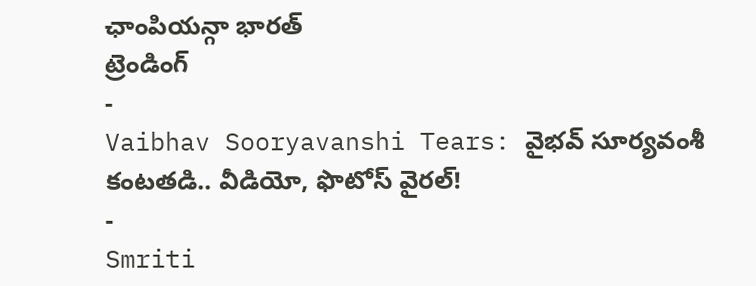ఛాంపియన్గా భారత్
ట్రెండింగ్
-
Vaibhav Sooryavanshi Tears: వైభవ్ సూర్యవంశీ కంటతడి.. వీడియో, ఫొటోస్ వైరల్!
-
Smriti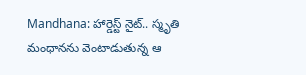Mandhana: హార్డెస్ట్ నైట్.. స్మృతి మంధానను వెంటాడుతున్న ఆ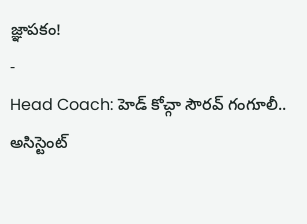జ్ఞాపకం!
-
Head Coach: హెడ్ కోచ్గా సౌరవ్ గంగూలీ.. అసిస్టెంట్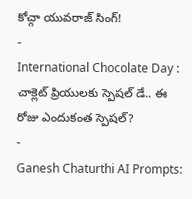కోచ్గా యువరాజ్ సింగ్!
-
International Chocolate Day : చాక్లెట్ ప్రియులకు స్పెషల్ డే.. ఈ రోజు ఎందుకంత స్పెషల్?
-
Ganesh Chaturthi AI Prompts: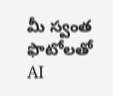మీ స్వంత ఫొటోలతో AI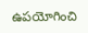ఉపయోగించి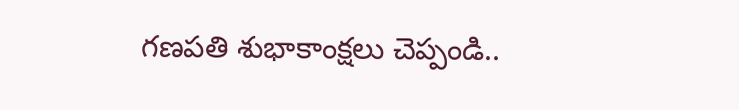గణపతి శుభాకాంక్షలు చెప్పండి..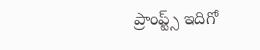ప్రాంప్ట్స్ ఇదిగో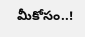మీకోసం..!